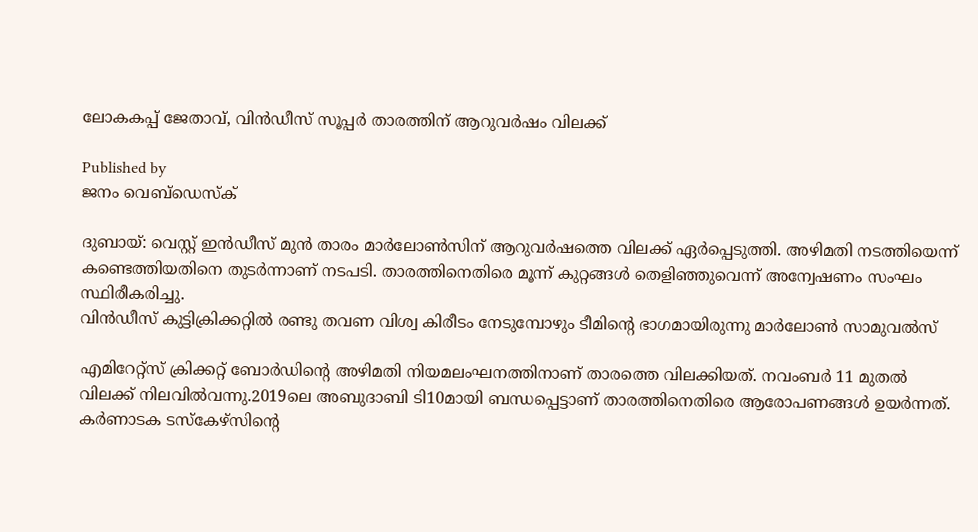ലോകകപ്പ് ജേതാവ്, വിന്‍ഡീസ് സൂപ്പര്‍ താരത്തിന് ആറുവര്‍ഷം വിലക്ക്

Published by
ജനം വെബ്‌ഡെസ്ക്

ദുബായ്: വെസ്റ്റ് ഇന്‍ഡീസ് മുന്‍ താരം മാര്‍ലോണ്‍സിന് ആറുവര്‍ഷത്തെ വിലക്ക് ഏര്‍പ്പെടുത്തി. അഴിമതി നടത്തിയെന്ന് കണ്ടെത്തിയതിനെ തുടര്‍ന്നാണ് നടപടി. താരത്തിനെതിരെ മൂന്ന് കുറ്റങ്ങള്‍ തെളിഞ്ഞുവെന്ന് അന്വേഷണം സംഘം സ്ഥിരീകരിച്ചു.
വിന്‍ഡീസ് കുട്ടിക്രിക്കറ്റില്‍ രണ്ടു തവണ വിശ്വ കിരീടം നേടുമ്പോഴും ടീമിന്റെ ഭാഗമായിരുന്നു മാര്‍ലോണ്‍ സാമുവല്‍സ്

എമിറേറ്റ്‌സ് ക്രിക്കറ്റ് ബോര്‍ഡിന്റെ അഴിമതി നിയമലംഘനത്തിനാണ് താരത്തെ വിലക്കിയത്. നവംബര്‍ 11 മുതല്‍ വിലക്ക് നിലവില്‍വന്നു.2019ലെ അബുദാബി ടി10മായി ബന്ധപ്പെട്ടാണ് താരത്തിനെതിരെ ആരോപണങ്ങള്‍ ഉയര്‍ന്നത്. കര്‍ണാടക ടസ്‌കേഴ്‌സിന്റെ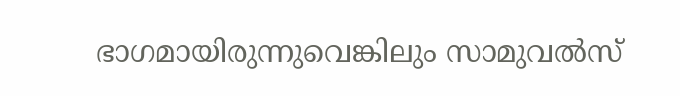ഭാഗമായിരുന്നുവെങ്കിലും സാമുവല്‍സ്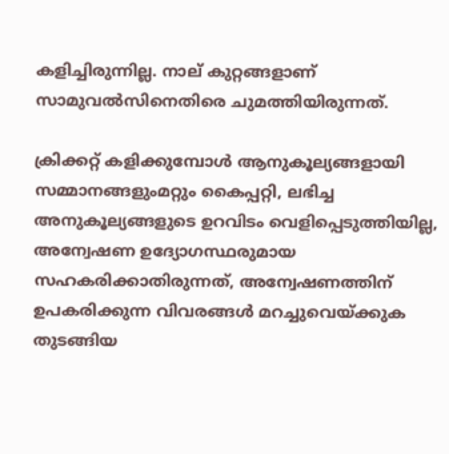കളിച്ചിരുന്നില്ല. നാല് കുറ്റങ്ങളാണ് സാമുവല്‍സിനെതിരെ ചുമത്തിയിരുന്നത്.

ക്രിക്കറ്റ് കളിക്കുമ്പോള്‍ ആനുകൂല്യങ്ങളായി സമ്മാനങ്ങളുംമറ്റും കൈപ്പറ്റി, ലഭിച്ച അനുകൂല്യങ്ങളുടെ ഉറവിടം വെളിപ്പെടുത്തിയില്ല, അന്വേഷണ ഉദ്യോഗസ്ഥരുമായ സഹകരിക്കാതിരുന്നത്, അന്വേഷണത്തിന് ഉപകരിക്കുന്ന വിവരങ്ങള്‍ മറച്ചുവെയ്‌ക്കുക തുടങ്ങിയ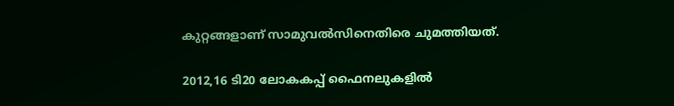കുറ്റങ്ങളാണ് സാമുവല്‍സിനെതിരെ ചുമത്തിയത്.

2012,16 ടി20 ലോകകപ്പ് ഫൈനലുകളില്‍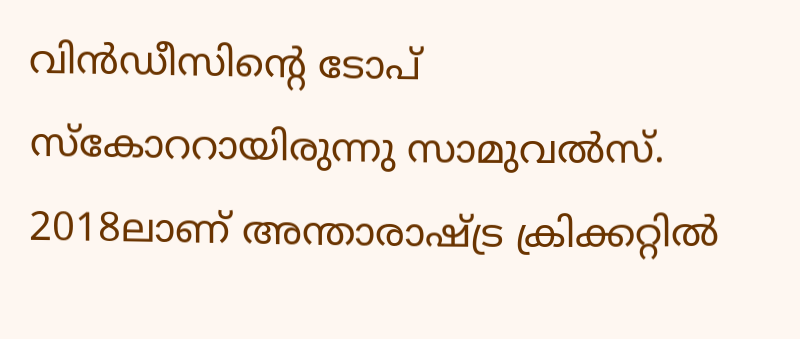വിന്‍ഡീസിന്റെ ടോപ് സ്‌കോററായിരുന്നു സാമുവല്‍സ്. 2018ലാണ് അന്താരാഷ്‌ട്ര ക്രിക്കറ്റില്‍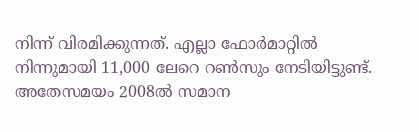നിന്ന് വിരമിക്കുന്നത്. എല്ലാ ഫോര്‍മാറ്റില്‍ നിന്നുമായി 11,000 ലേറെ റണ്‍സും നേടിയിട്ടുണ്ട്. അതേസമയം 2008ല്‍ സമാന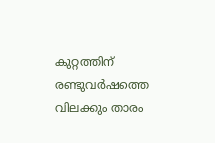കുറ്റത്തിന് രണ്ടുവര്‍ഷത്തെ വിലക്കും താരം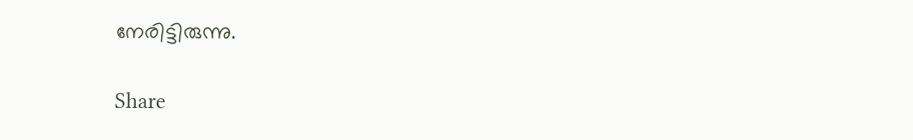നേരിട്ടിരുന്നു.

Share